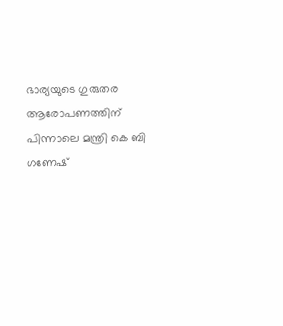ഭാര്യയുടെ ഗുരുതര ആരോപണത്തിന് പിന്നാലെ മന്ത്രി കെ ബി ഗണേഷ്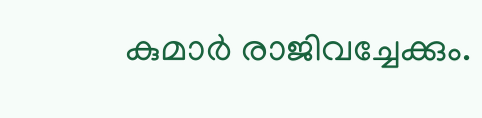കുമാർ രാജിവച്ചേക്കും.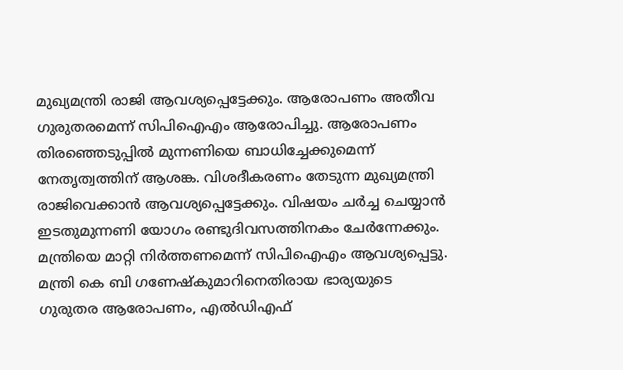മുഖ്യമന്ത്രി രാജി ആവശ്യപ്പെട്ടേക്കും. ആരോപണം അതീവ ഗുരുതരമെന്ന് സിപിഐഎം ആരോപിച്ചു. ആരോപണം തിരഞ്ഞെടുപ്പിൽ മുന്നണിയെ ബാധിച്ചേക്കുമെന്ന് നേതൃത്വത്തിന് ആശങ്ക. വിശദീകരണം തേടുന്ന മുഖ്യമന്ത്രി രാജിവെക്കാൻ ആവശ്യപ്പെട്ടേക്കും. വിഷയം ചർച്ച ചെയ്യാൻ ഇടതുമുന്നണി യോഗം രണ്ടുദിവസത്തിനകം ചേർന്നേക്കും. മന്ത്രിയെ മാറ്റി നിർത്തണമെന്ന് സിപിഐഎം ആവശ്യപ്പെട്ടു.
മന്ത്രി കെ ബി ഗണേഷ്കുമാറിനെതിരായ ഭാര്യയുടെ ഗുരുതര ആരോപണം, എൽഡിഎഫ്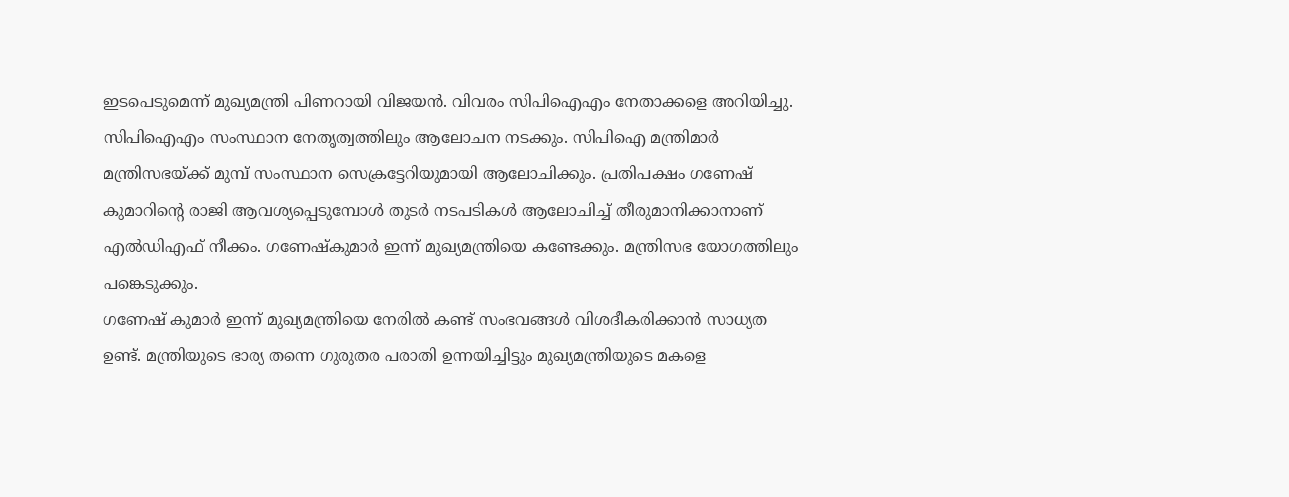ഇടപെടുമെന്ന് മുഖ്യമന്ത്രി പിണറായി വിജയൻ. വിവരം സിപിഐഎം നേതാക്കളെ അറിയിച്ചു. സിപിഐഎം സംസ്ഥാന നേതൃത്വത്തിലും ആലോചന നടക്കും. സിപിഐ മന്ത്രിമാർ മന്ത്രിസഭയ്ക്ക് മുമ്പ് സംസ്ഥാന സെക്രട്ടേറിയുമായി ആലോചിക്കും. പ്രതിപക്ഷം ഗണേഷ് കുമാറിന്റെ രാജി ആവശ്യപ്പെടുമ്പോൾ തുടർ നടപടികൾ ആലോചിച്ച് തീരുമാനിക്കാനാണ് എൽഡിഎഫ് നീക്കം. ഗണേഷ്കുമാർ ഇന്ന് മുഖ്യമന്ത്രിയെ കണ്ടേക്കും. മന്ത്രിസഭ യോഗത്തിലും പങ്കെടുക്കും.
ഗണേഷ് കുമാർ ഇന്ന് മുഖ്യമന്ത്രിയെ നേരിൽ കണ്ട് സംഭവങ്ങൾ വിശദീകരിക്കാൻ സാധ്യത ഉണ്ട്. മന്ത്രിയുടെ ഭാര്യ തന്നെ ഗുരുതര പരാതി ഉന്നയിച്ചിട്ടും മുഖ്യമന്ത്രിയുടെ മകളെ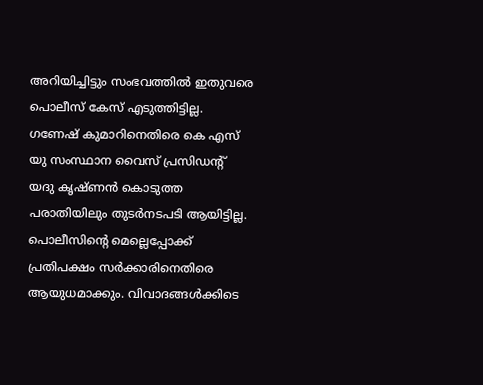അറിയിച്ചിട്ടും സംഭവത്തിൽ ഇതുവരെ പൊലീസ് കേസ് എടുത്തിട്ടില്ല. ഗണേഷ് കുമാറിനെതിരെ കെ എസ് യു സംസ്ഥാന വൈസ് പ്രസിഡന്റ് യദു കൃഷ്ണൻ കൊടുത്ത പരാതിയിലും തുടർനടപടി ആയിട്ടില്ല. പൊലീസിന്റെ മെല്ലെപ്പോക്ക് പ്രതിപക്ഷം സർക്കാരിനെതിരെ ആയുധമാക്കും. വിവാദങ്ങൾക്കിടെ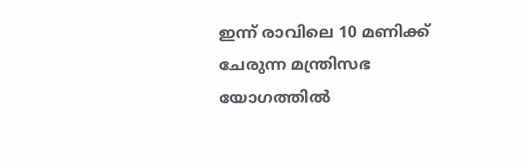ഇന്ന് രാവിലെ 10 മണിക്ക് ചേരുന്ന മന്ത്രിസഭ യോഗത്തിൽ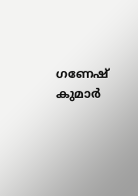ഗണേഷ് കുമാർ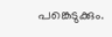പങ്കെടുക്കും.